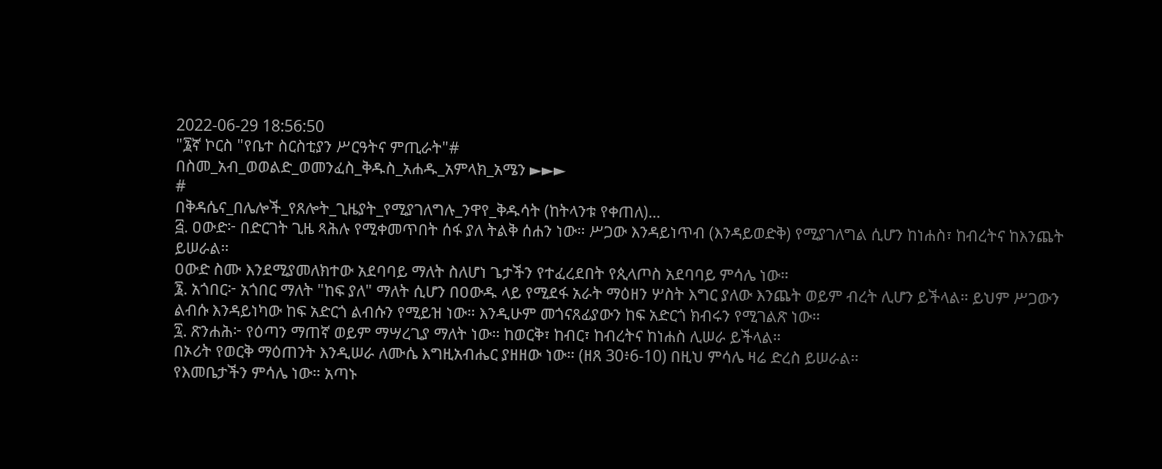2022-06-29 18:56:50
"፮ኛ ኮርስ "የቤተ ስርስቲያን ሥርዓትና ምጢራት"#
በስመ_አብ_ወወልድ_ወመንፈስ_ቅዱስ_አሐዱ_አምላክ_አሜን ►►►
#
በቅዳሴና_በሌሎች_የጸሎት_ጊዜያት_የሚያገለግሉ_ንዋየ_ቅዱሳት (ከትላንቱ የቀጠለ)...
፭. ዐውድ፦ በድርገት ጊዜ ጻሕሉ የሚቀመጥበት ሰፋ ያለ ትልቅ ሰሐን ነው። ሥጋው እንዳይነጥብ (እንዳይወድቅ) የሚያገለግል ሲሆን ከነሐስ፣ ከብረትና ከእንጨት ይሠራል።
ዐውድ ስሙ እንደሚያመለክተው አደባባይ ማለት ስለሆነ ጌታችን የተፈረደበት የጲላጦስ አደባባይ ምሳሌ ነው።
፮. አጎበር፦ አጎበር ማለት "ከፍ ያለ" ማለት ሲሆን በዐውዱ ላይ የሚደፋ አራት ማዕዘን ሦስት እግር ያለው እንጨት ወይም ብረት ሊሆን ይችላል። ይህም ሥጋውን ልብሱ እንዳይነካው ከፍ አድርጎ ልብሱን የሚይዝ ነው። እንዲሁም መጎናጸፊያውን ከፍ አድርጎ ክብሩን የሚገልጽ ነው።
፯. ጽንሐሕ፦ የዕጣን ማጠኛ ወይም ማሣረጊያ ማለት ነው። ከወርቅ፣ ከብር፣ ከብረትና ከነሐስ ሊሠራ ይችላል።
በኦሪት የወርቅ ማዕጠንት እንዲሠራ ለሙሴ እግዚአብሔር ያዘዘው ነው። (ዘጸ 30፥6-10) በዚህ ምሳሌ ዛሬ ድረስ ይሠራል።
የእመቤታችን ምሳሌ ነው። አጣኑ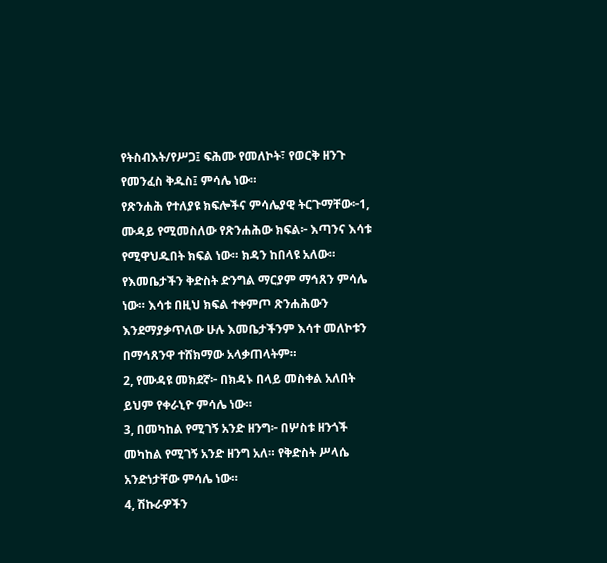የትስብእት/የሥጋ፤ ፍሕሙ የመለኮት፣ የወርቅ ዘንጉ የመንፈስ ቅዱስ፤ ምሳሌ ነው።
የጽንሐሕ የተለያዩ ክፍሎችና ምሳሌያዊ ትርጉማቸው፦1, ሙዳይ የሚመስለው የጽንሐሕው ክፍል፦ እጣንና እሳቱ የሚዋህዱበት ክፍል ነው። ክዳን ከበላዩ አለው። የእመቤታችን ቅድስት ድንግል ማርያም ማኅጸን ምሳሌ ነው። እሳቱ በዚህ ክፍል ተቀምጦ ጽንሐሕውን እንደማያቃጥለው ሁሉ እመቤታችንም እሳተ መለኮቱን በማኅጸንዋ ተሸክማው አላቃጠላትም።
2, የሙዳዩ መክደኛ፦ በክዳኑ በላይ መስቀል አለበት ይህም የቀራኒዮ ምሳሌ ነው።
3, በመካከል የሚገኝ አንድ ዘንግ፦ በሦስቱ ዘንጎች መካከል የሚገኝ አንድ ዘንግ አለ። የቅድስት ሥላሴ አንድነታቸው ምሳሌ ነው።
4, ሽኩራዎችን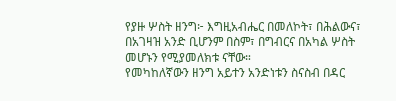የያዙ ሦስት ዘንግ፦ እግዚአብሔር በመለኮት፣ በሕልውና፣ በአገዛዝ አንድ ቢሆንም በስም፣ በግብርና በአካል ሦስት መሆኑን የሚያመለክቱ ናቸው።
የመካከለኛውን ዘንግ አይተን አንድነቱን ስናስብ በዳር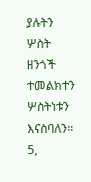ያሉትን ሦስት ዘንጎች ተመልክተን ሦስትነቱን እናስባለን።
5,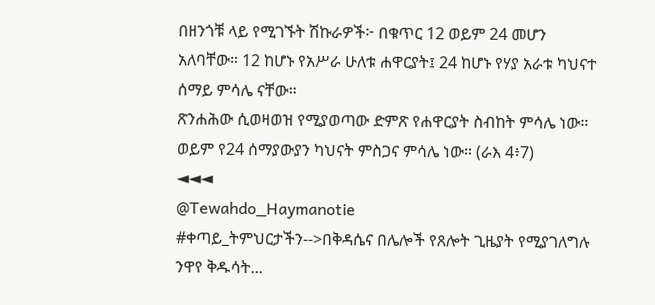በዘንጎቹ ላይ የሚገኙት ሽኩራዎች፦ በቁጥር 12 ወይም 24 መሆን አለባቸው። 12 ከሆኑ የአሥራ ሁለቱ ሐዋርያት፤ 24 ከሆኑ የሃያ አራቱ ካህናተ ሰማይ ምሳሌ ናቸው።
ጽንሐሕው ሲወዛወዝ የሚያወጣው ድምጽ የሐዋርያት ስብከት ምሳሌ ነው። ወይም የ24 ሰማያውያን ካህናት ምስጋና ምሳሌ ነው። (ራእ 4፥7)
◄◄◄
@Tewahdo_Haymanotie
#ቀጣይ_ትምህርታችን-->በቅዳሴና በሌሎች የጸሎት ጊዜያት የሚያገለግሉ ንዋየ ቅዱሳት...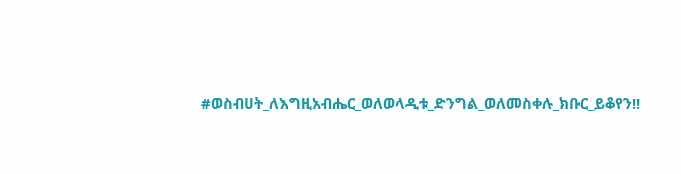#ወስብሀት_ለእግዚአብሔር_ወለወላዲቱ_ድንግል_ወለመስቀሉ_ክቡር_ይቆየን!!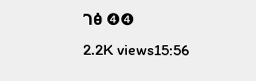ገፅ ❹❹
2.2K views15:56